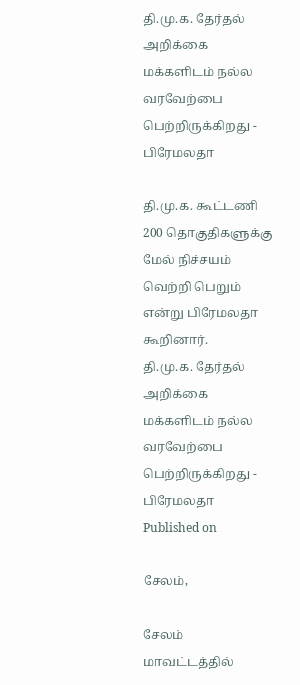தி.மு.க. தேர்தல் அறிக்கை மக்களிடம் நல்ல வரவேற்பை பெற்றிருக்கிறது - பிரேமலதா

தி.மு.க. கூட்டணி 200 தொகுதிகளுக்கு மேல் நிச்சயம் வெற்றி பெறும் என்று பிரேமலதா கூறினார்.
தி.மு.க. தேர்தல் அறிக்கை மக்களிடம் நல்ல வரவேற்பை பெற்றிருக்கிறது - பிரேமலதா
Published on

சேலம்,

சேலம் மாவட்டத்தில்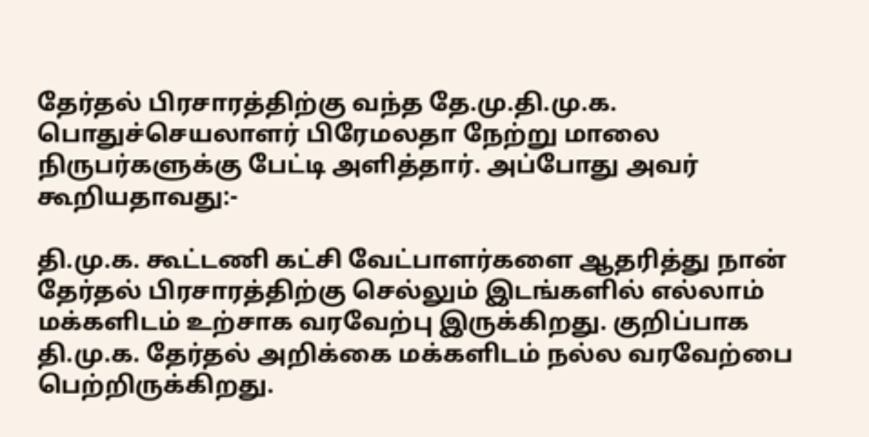தேர்தல் பிரசாரத்திற்கு வந்த தே.மு.தி.மு.க. பொதுச்செயலாளர் பிரேமலதா நேற்று மாலை நிருபர்களுக்கு பேட்டி அளித்தார். அப்போது அவர் கூறியதாவது:-

தி.மு.க. கூட்டணி கட்சி வேட்பாளர்களை ஆதரித்து நான் தேர்தல் பிரசாரத்திற்கு செல்லும் இடங்களில் எல்லாம் மக்களிடம் உற்சாக வரவேற்பு இருக்கிறது. குறிப்பாக தி.மு.க. தேர்தல் அறிக்கை மக்களிடம் நல்ல வரவேற்பை பெற்றிருக்கிறது.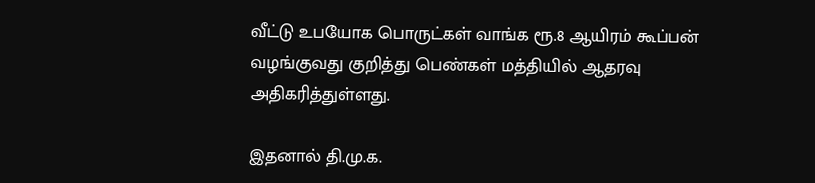வீட்டு உபயோக பொருட்கள் வாங்க ரூ.8 ஆயிரம் கூப்பன் வழங்குவது குறித்து பெண்கள் மத்தியில் ஆதரவு அதிகரித்துள்ளது.

இதனால் தி.மு.க.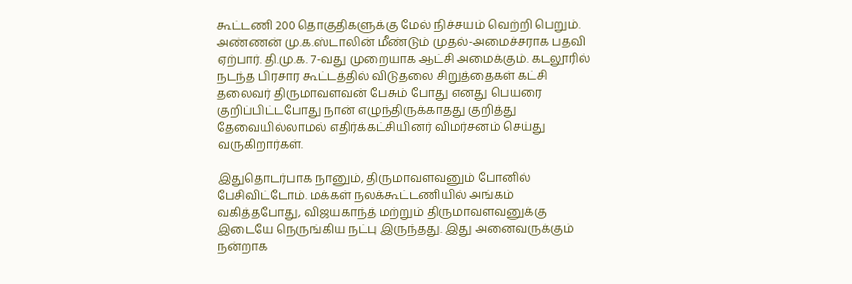கூட்டணி 200 தொகுதிகளுக்கு மேல் நிச்சயம் வெற்றி பெறும். அண்ணன் மு.க.ஸ்டாலின் மீண்டும் முதல்-அமைச்சராக பதவி ஏற்பார். தி.மு.க. 7-வது முறையாக ஆட்சி அமைக்கும். கடலூரில் நடந்த பிரசார கூட்டத்தில் விடுதலை சிறுத்தைகள் கட்சி தலைவர் திருமாவளவன் பேசும் போது எனது பெயரை குறிப்பிட்டபோது நான் எழுந்திருக்காதது குறித்து தேவையில்லாமல் எதிர்க்கட்சியினர் விமர்சனம் செய்து வருகிறார்கள்.

இதுதொடர்பாக நானும், திருமாவளவனும் போனில் பேசிவிட்டோம். மக்கள் நலக்கூட்டணியில் அங்கம் வகித்தபோது, விஜயகாந்த் மற்றும் திருமாவளவனுக்கு இடையே நெருங்கிய நட்பு இருந்தது. இது அனைவருக்கும் நன்றாக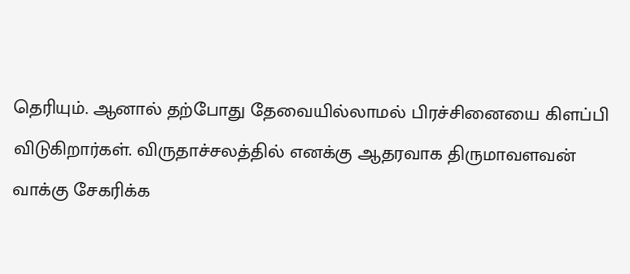தெரியும். ஆனால் தற்போது தேவையில்லாமல் பிரச்சினையை கிளப்பி விடுகிறார்கள். விருதாச்சலத்தில் எனக்கு ஆதரவாக திருமாவளவன் வாக்கு சேகரிக்க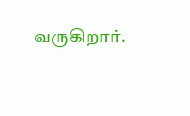வருகிறார்.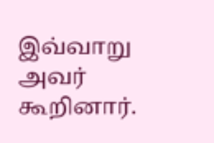இவ்வாறு அவர் கூறினார்.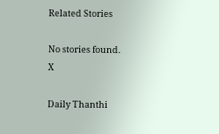Related Stories

No stories found.
X

Daily Thanthi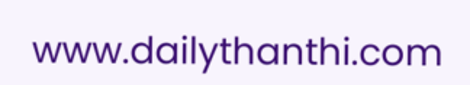www.dailythanthi.com